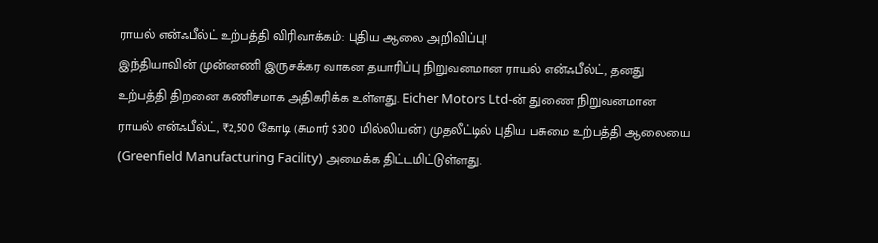ராயல் என்ஃபீல்ட் உற்பத்தி விரிவாக்கம்: புதிய ஆலை அறிவிப்பு!
இந்தியாவின் முன்னணி இருசக்கர வாகன தயாரிப்பு நிறுவனமான ராயல் என்ஃபீல்ட், தனது உற்பத்தி திறனை கணிசமாக அதிகரிக்க உள்ளது. Eicher Motors Ltd-ன் துணை நிறுவனமான ராயல் என்ஃபீல்ட், ₹2,500 கோடி (சுமார் $300 மில்லியன்) முதலீட்டில் புதிய பசுமை உற்பத்தி ஆலையை (Greenfield Manufacturing Facility) அமைக்க திட்டமிட்டுள்ளது.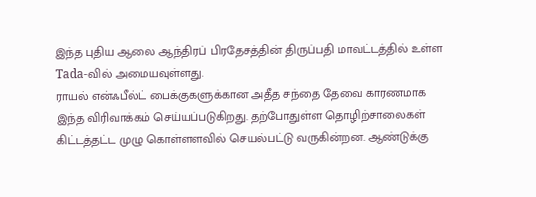இந்த புதிய ஆலை ஆந்திரப் பிரதேசத்தின் திருப்பதி மாவட்டத்தில் உள்ள Tada-வில் அமையவுள்ளது.
ராயல் என்ஃபீல்ட் பைக்குகளுக்கான அதீத சந்தை தேவை காரணமாக இந்த விரிவாக்கம் செய்யப்படுகிறது. தற்போதுள்ள தொழிற்சாலைகள் கிட்டத்தட்ட முழு கொள்ளளவில் செயல்பட்டு வருகின்றன. ஆண்டுக்கு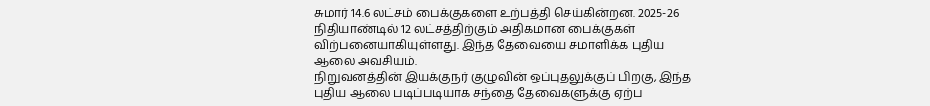சுமார் 14.6 லட்சம் பைக்குகளை உற்பத்தி செய்கின்றன. 2025-26 நிதியாண்டில் 12 லட்சத்திற்கும் அதிகமான பைக்குகள் விற்பனையாகியுள்ளது. இந்த தேவையை சமாளிக்க புதிய ஆலை அவசியம்.
நிறுவனத்தின் இயக்குநர் குழுவின் ஒப்புதலுக்குப் பிறகு, இந்த புதிய ஆலை படிப்படியாக சந்தை தேவைகளுக்கு ஏற்ப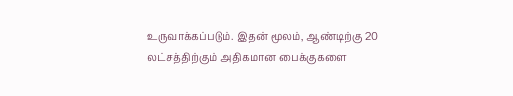உருவாக்கப்படும். இதன் மூலம், ஆண்டிற்கு 20 லட்சத்திற்கும் அதிகமான பைக்குகளை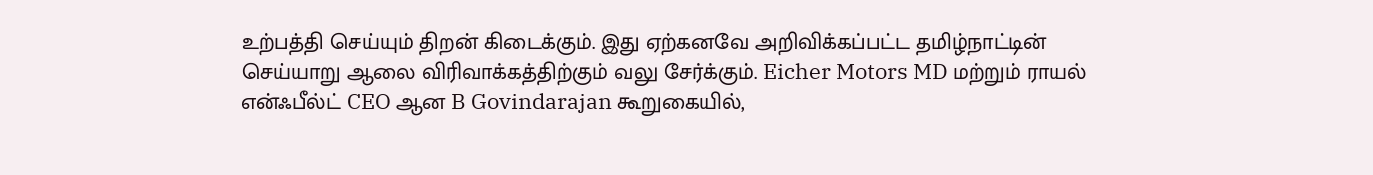உற்பத்தி செய்யும் திறன் கிடைக்கும். இது ஏற்கனவே அறிவிக்கப்பட்ட தமிழ்நாட்டின் செய்யாறு ஆலை விரிவாக்கத்திற்கும் வலு சேர்க்கும். Eicher Motors MD மற்றும் ராயல் என்ஃபீல்ட் CEO ஆன B Govindarajan கூறுகையில்,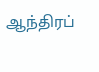ஆந்திரப்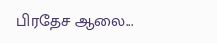பிரதேச ஆலை...